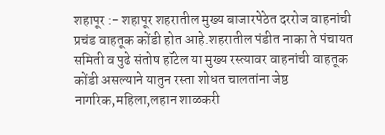शहापूर :- शहापूर शहरातील मुख्य बाजारपेठेत दररोज वाहनांची प्रचंड वाहतूक कोंडी होत आहे.शहरातील पंडीत नाका ते पंचायत समिती व पुढे संतोष हॉटेल या मुख्य रस्त्यावर वाहनांची वाहतूक कोंडी असल्याने यातुन रस्ता शोधत चालतांना जेष्ठ नागरिक,महिला,लहान शाळकरी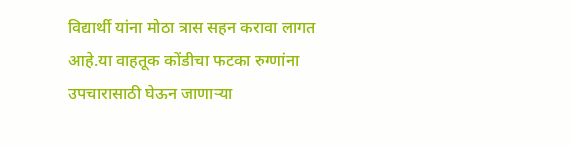विद्यार्थी यांना मोठा त्रास सहन करावा लागत आहे.या वाहतूक कोंडीचा फटका रुग्णांना उपचारासाठी घेऊन जाणाऱ्या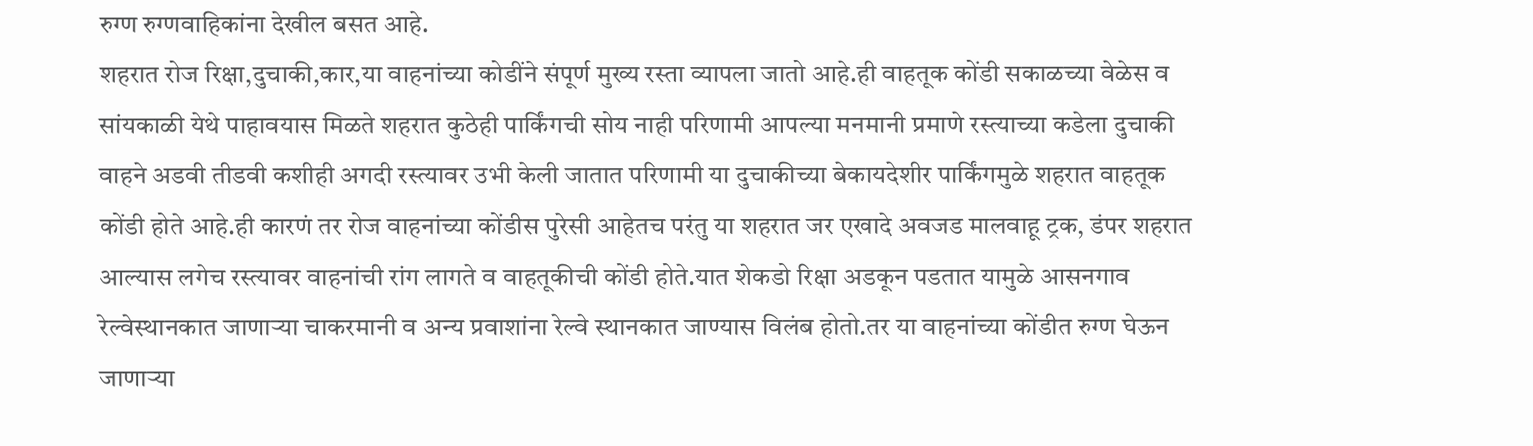रुग्ण रुग्णवाहिकांना देखील बसत आहे.
शहरात रोज रिक्षा,दुचाकी,कार,या वाहनांच्या कोडींने संपूर्ण मुख्य रस्ता व्यापला जातो आहे.ही वाहतूक कोंडी सकाळच्या वेळेस व सांयकाळी येथे पाहावयास मिळते शहरात कुठेही पार्किंगची सोय नाही परिणामी आपल्या मनमानी प्रमाणे रस्त्याच्या कडेला दुचाकी वाहने अडवी तीडवी कशीही अगदी रस्त्यावर उभी केली जातात परिणामी या दुचाकीच्या बेकायदेशीर पार्किंगमुळे शहरात वाहतूक कोंडी होते आहे.ही कारणं तर रोज वाहनांच्या कोंडीस पुरेसी आहेतच परंतु या शहरात जर एखादे अवजड मालवाहू ट्रक, डंपर शहरात आल्यास लगेच रस्त्यावर वाहनांची रांग लागते व वाहतूकीची कोंडी होते.यात शेकडो रिक्षा अडकून पडतात यामुळे आसनगाव रेल्वेस्थानकात जाणाऱ्या चाकरमानी व अन्य प्रवाशांना रेल्वे स्थानकात जाण्यास विलंब होतो.तर या वाहनांच्या कोंडीत रुग्ण घेऊन जाणाऱ्या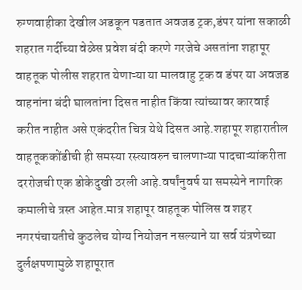रुग्णवाहीका देखील अडकून पडतात अवजड ट्रक,डंपर यांना सकाळी शहरात गर्दीच्या वेळेस प्रवेश बंदी करणे गरजेचे असतांना शहापूर वाहतूक पोलीस शहरात येणाऱ्या या मालवाहु ट्रक व डंपर या अवजड वाहनांना बंदी घालतांना दिसत नाहीत किंवा त्यांच्यावर कारवाई करीत नाहीत असे एकंदरीत चित्र येथे दिसत आहे.शहापूर शहारातील वाहतूककोंडीची ही समस्या रस्त्यावरुन चालणाऱ्या पादचाऱ्यांकरीता दररोजची एक डोकेदुखी ठरली आहे.वर्षांनुवर्ष या समस्येने नागरिक कमालीचे त्रस्त आहेत.मात्र शहापूर वाहतूक पोलिस व शहर नगरपंचायतीचे कुठलेच योग्य नियोजन नसल्याने या सर्व यंत्रणेच्या दुर्लक्षपणामुळे शहापूरात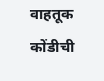वाहतूक कोंडीची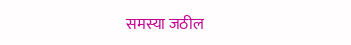समस्या जठील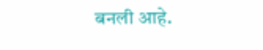बनली आहे.